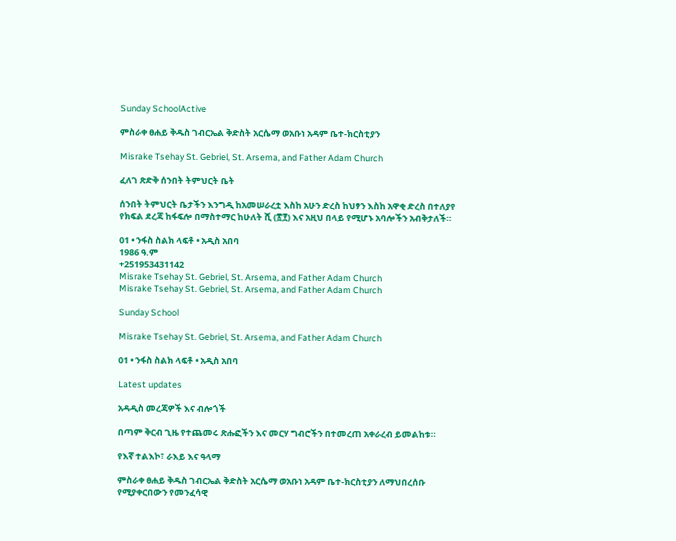Sunday SchoolActive

ምስራቀ ፀሐይ ቅዱስ ገብርኤል ቅድስት አርሴማ ወአቡነ አዳም ቤተ-ክርስቲያን

Misrake Tsehay St. Gebriel, St. Arsema, and Father Adam Church

ፈለገ ጽድቅ ሰንበት ትምህርት ቤት

ሰንበት ትምህርት ቤታችን እንግዲ ከአመሠራረቷ እስከ አሁን ድረስ ከህፃን እስከ አዋቂ ድረስ በተለያየ የክፍል ደረጃ ከፋፍሎ በማስተማር ከሁለት ሺ (፳፻) እና አዚህ በላይ የሚሆኑ አባሎችን አብቅታለች።

01 • ንፋስ ስልክ ላፍቶ • አዲስ አበባ
1986 ዓ.ም
+251953431142
Misrake Tsehay St. Gebriel, St. Arsema, and Father Adam Church
Misrake Tsehay St. Gebriel, St. Arsema, and Father Adam Church

Sunday School

Misrake Tsehay St. Gebriel, St. Arsema, and Father Adam Church

01 • ንፋስ ስልክ ላፍቶ • አዲስ አበባ

Latest updates

አዳዲስ መረጃዎች እና ብሎጎች

በጣም ቅርብ ጊዜ የተጨመሩ ጽሑፎችን እና መርሃ ግብሮችን በተመረጠ አቀራረብ ይመልከቱ።

የእኛ ተልእኮ፣ ራእይ እና ዓላማ

ምስራቀ ፀሐይ ቅዱስ ገብርኤል ቅድስት አርሴማ ወአቡነ አዳም ቤተ-ክርስቲያን ለማህበረሰቡ የሚያቀርበውን የመንፈሳዊ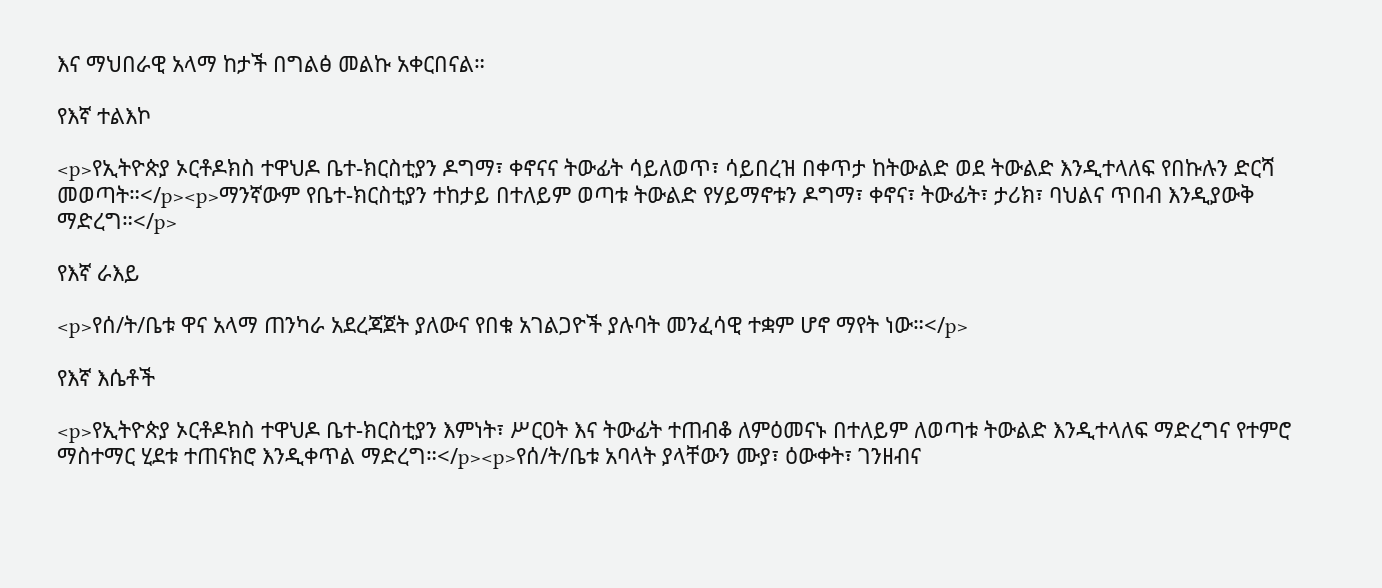እና ማህበራዊ አላማ ከታች በግልፅ መልኩ አቀርበናል።

የእኛ ተልእኮ

<p>የኢትዮጵያ ኦርቶዶክስ ተዋህዶ ቤተ-ክርስቲያን ዶግማ፣ ቀኖናና ትውፊት ሳይለወጥ፣ ሳይበረዝ በቀጥታ ከትውልድ ወደ ትውልድ እንዲተላለፍ የበኩሉን ድርሻ መወጣት።</p><p>ማንኛውም የቤተ-ክርስቲያን ተከታይ በተለይም ወጣቱ ትውልድ የሃይማኖቱን ዶግማ፣ ቀኖና፣ ትውፊት፣ ታሪክ፣ ባህልና ጥበብ እንዲያውቅ ማድረግ።</p>

የእኛ ራእይ

<p>የሰ/ት/ቤቱ ዋና አላማ ጠንካራ አደረጃጀት ያለውና የበቁ አገልጋዮች ያሉባት መንፈሳዊ ተቋም ሆኖ ማየት ነው።</p>

የእኛ እሴቶች

<p>የኢትዮጵያ ኦርቶዶክስ ተዋህዶ ቤተ-ክርስቲያን እምነት፣ ሥርዐት እና ትውፊት ተጠብቆ ለምዕመናኑ በተለይም ለወጣቱ ትውልድ እንዲተላለፍ ማድረግና የተምሮ ማስተማር ሂደቱ ተጠናክሮ እንዲቀጥል ማድረግ።</p><p>የሰ/ት/ቤቱ አባላት ያላቸውን ሙያ፣ ዕውቀት፣ ገንዘብና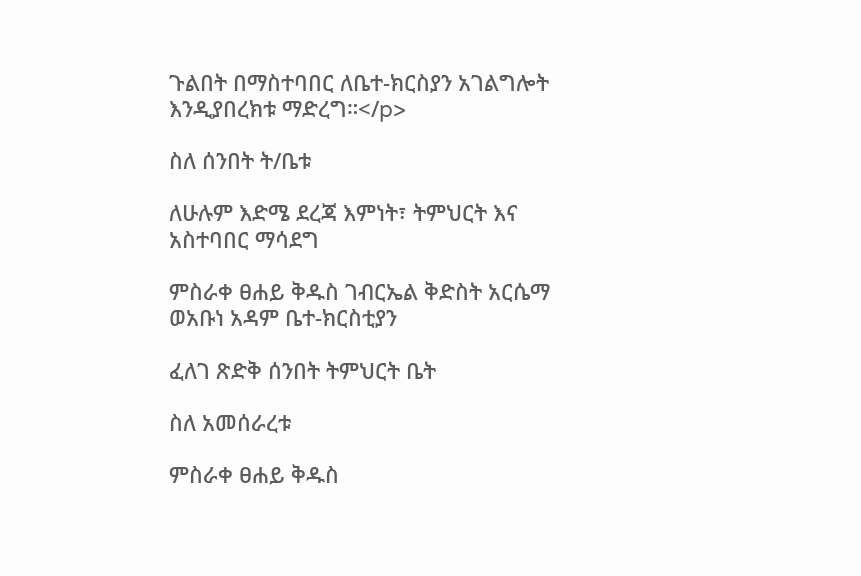ጉልበት በማስተባበር ለቤተ-ክርስያን አገልግሎት እንዲያበረክቱ ማድረግ።</p>

ስለ ሰንበት ት/ቤቱ

ለሁሉም እድሜ ደረጃ እምነት፣ ትምህርት እና አስተባበር ማሳደግ

ምስራቀ ፀሐይ ቅዱስ ገብርኤል ቅድስት አርሴማ ወአቡነ አዳም ቤተ-ክርስቲያን

ፈለገ ጽድቅ ሰንበት ትምህርት ቤት

ስለ አመሰራረቱ

ምስራቀ ፀሐይ ቅዱስ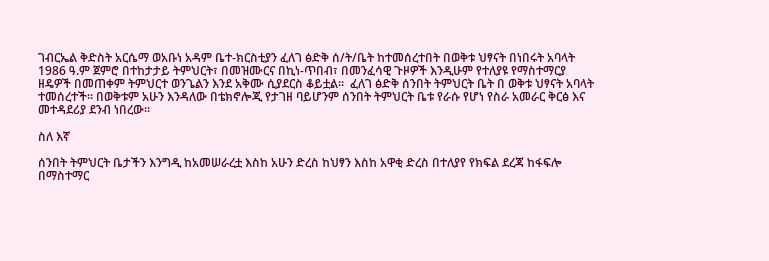ገብርኤል ቅድስት አርሴማ ወአቡነ አዳም ቤተ-ክርስቲያን ፈለገ ፅድቅ ሰ/ት/ቤት ከተመሰረተበት በወቅቱ ህፃናት በነበሩት አባላት 1986 ዓ.ም ጀምሮ በተከታታይ ትምህርት፣ በመዝሙርና በኪነ-ጥበብ፣ በመንፈሳዊ ጉዞዎች እንዲሁም የተለያዩ የማስተማርያ ዘዴዎች በመጠቀም ትምህርተ ወንጌልን እንደ አቅሙ ሲያደርስ ቆይቷል።  ፈለገ ፅድቅ ሰንበት ትምህርት ቤት በ ወቅቱ ህፃናት አባላት ተመሰረተች። በወቅቱም አሁን እንዳለው በቴክኖሎጂ የታገዘ ባይሆንም ሰንበት ትምህርት ቤቱ የራሱ የሆነ የስራ አመራር ቅርፅ እና መተዳደሪያ ደንብ ነበረው።

ስለ እኛ

ሰንበት ትምህርት ቤታችን እንግዲ ከአመሠራረቷ እስከ አሁን ድረስ ከህፃን እስከ አዋቂ ድረስ በተለያየ የክፍል ደረጃ ከፋፍሎ በማስተማር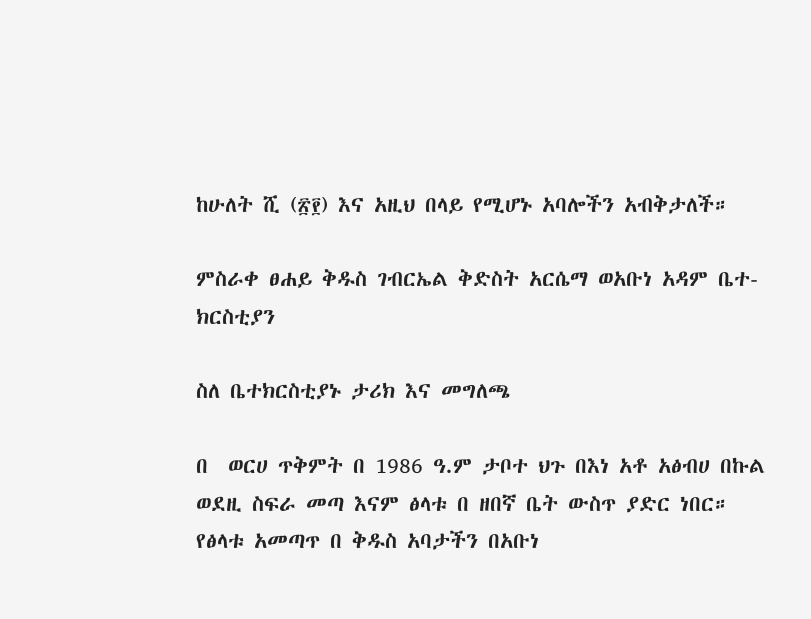ከሁለት ሺ (፳፻) እና አዚህ በላይ የሚሆኑ አባሎችን አብቅታለች።

ምስራቀ ፀሐይ ቅዱስ ገብርኤል ቅድስት አርሴማ ወአቡነ አዳም ቤተ-ክርስቲያን

ስለ ቤተክርስቲያኑ ታሪክ እና መግለጫ

በ  ወርሀ ጥቅምት በ 1986 ዓ.ም ታቦተ ህጉ በእነ አቶ አፅብሀ በኩል ወደዚ ስፍራ መጣ እናም ፅላቱ በ ዘበኛ ቤት ውስጥ ያድር ነበር። የፅላቱ አመጣጥ በ ቅዱስ አባታችን በአቡነ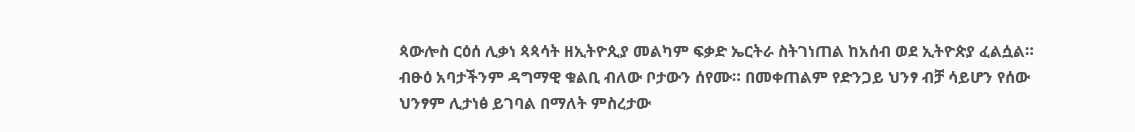ጳውሎስ ርዕሰ ሊቃነ ጳጳሳት ዘኢትዮጲያ መልካም ፍቃድ ኤርትራ ስትገነጠል ከአሰብ ወደ ኢትዮጵያ ፈልሷል። ብፁዕ አባታችንም ዳግማዊ ቁልቢ ብለው ቦታውን ሰየሙ። በመቀጠልም የድንጋይ ህንፃ ብቻ ሳይሆን የሰው ህንፃም ሊታነፅ ይገባል በማለት ምስረታው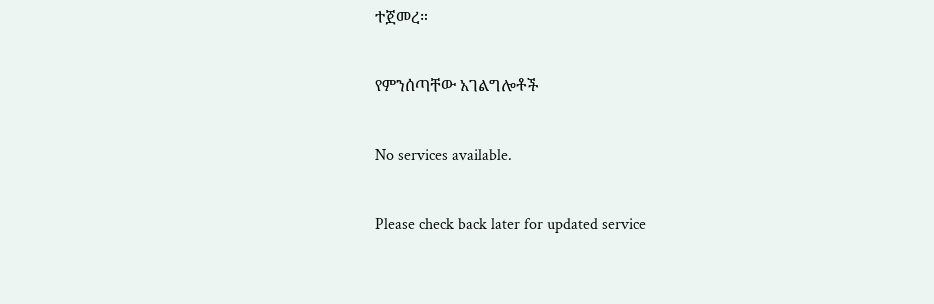ተጀመረ።

የምንሰጣቸው አገልግሎቶች

No services available.

Please check back later for updated service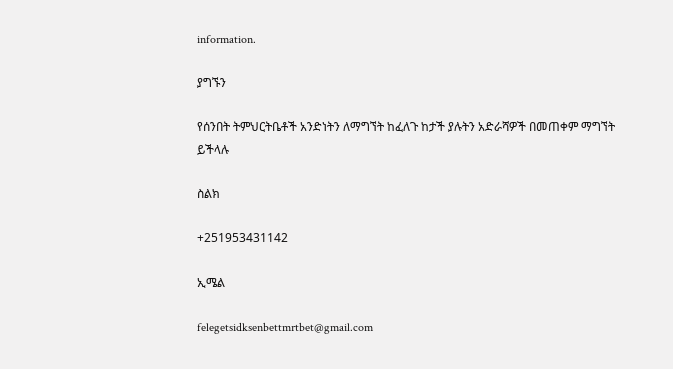information.

ያግኙን

የሰንበት ትምህርትቤቶች አንድነትን ለማግኘት ከፈለጉ ከታች ያሉትን አድራሻዎች በመጠቀም ማግኘት ይችላሉ

ስልክ

+251953431142

ኢሜል

felegetsidksenbettmrtbet@gmail.com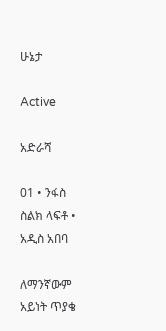ሁኔታ

Active

አድራሻ

01 • ንፋስ ስልክ ላፍቶ • አዲስ አበባ

ለማንኛውም አይነት ጥያቄ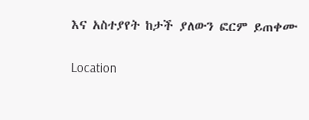እና አስተያየት ከታች ያለውን ፎርም ይጠቀሙ

Location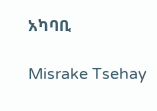አካባቢ

Misrake Tsehay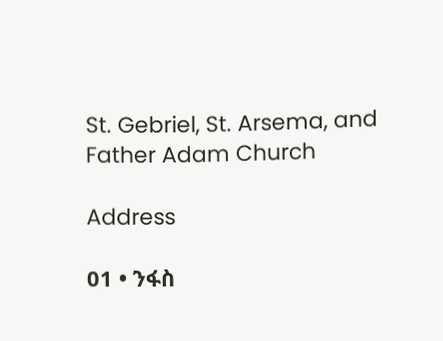St. Gebriel, St. Arsema, and Father Adam Church

Address

01 • ንፋስ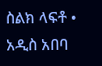ስልክ ላፍቶ • አዲስ አበባ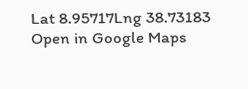Lat 8.95717Lng 38.73183
Open in Google Maps